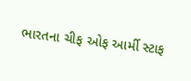ભારતના ચીફ ઓફ આર્મી સ્ટાફ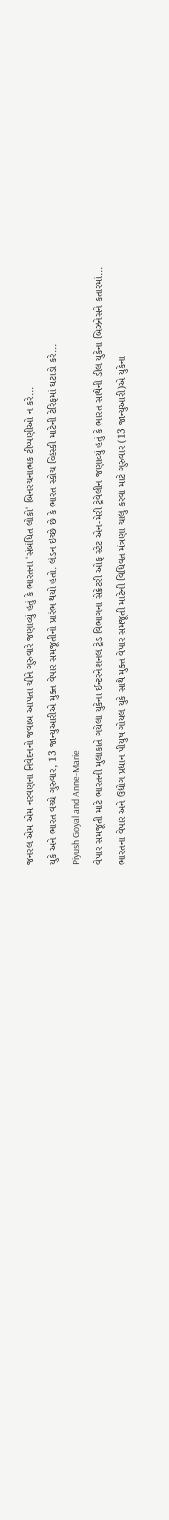જનરલ એમ એમ નરવણના નિવેદનનો જવાબ આપતા ચીને ગુરુવારે જણાવ્યું હતું કે ભારતના 'સંબંધિત લોકો' બિનરચનાત્મક ટીપ્પણીઓ ન કરે...
યુકે અને ભારત વચ્ચે ગુરુવાર, 13 જાન્યુઆરીએ મુક્ત વેપાર સમજૂતીનો પ્રારંભ થયો હતો. લંડન ઇચ્છે છે કે ભારત સ્કોચ વ્હિસ્કી માટેની ટેરિફમાં ઘટાડો કરે...
Piyush Goyal and Anne-Marie
વેપાર સમજૂતી માટે ભારતની મુલાકાતે ગયેલા યુકેના ઈન્ટરનેશનલ ટ્રેડ વિભાગના સેક્રેટરી ઓફ સ્ટેટ એન-મેરી ટ્રેવેલીન જણાવ્યું હતું કે ભારત સાથેની ડીલ યુકેના બિઝનેસને કતારમાં...
ભારતના વેપાર અને ઉદ્યોગ પ્રધાન પીયુષ ગોયલ યુકે સાથે મુક્ત વેપાર સમજૂતી માટેની વિધિવત મંત્રણા ચાલુ કરવા માટે ગુરુવાર (13 જાન્યુઆરી)એ યુકેના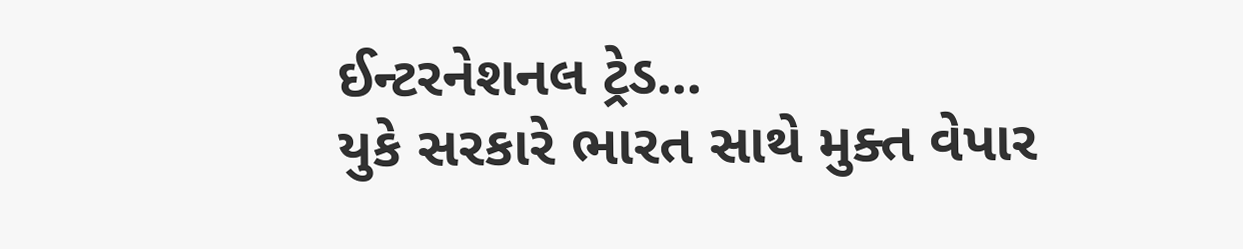ઈન્ટરનેશનલ ટ્રેડ...
યુકે સરકારે ભારત સાથે મુક્ત વેપાર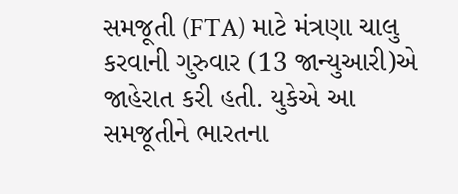સમજૂતી (FTA) માટે મંત્રણા ચાલુ કરવાની ગુરુવાર (13 જાન્યુઆરી)એ જાહેરાત કરી હતી. યુકેએ આ સમજૂતીને ભારતના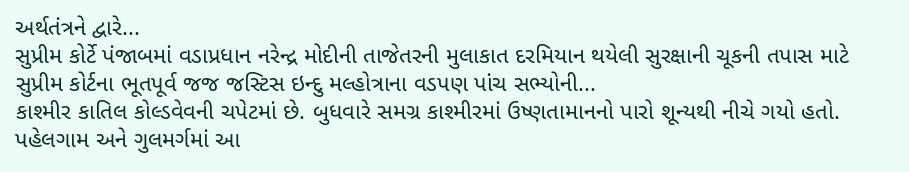અર્થતંત્રને દ્વારે...
સુપ્રીમ કોર્ટે પંજાબમાં વડાપ્રધાન નરેન્દ્ર મોદીની તાજેતરની મુલાકાત દરમિયાન થયેલી સુરક્ષાની ચૂકની તપાસ માટે સુપ્રીમ કોર્ટના ભૂતપૂર્વ જજ જસ્ટિસ ઇન્દુ મલ્હોત્રાના વડપણ પાંચ સભ્યોની...
કાશ્મીર કાતિલ કોલ્ડવેવની ચપેટમાં છે. બુધવારે સમગ્ર કાશ્મીરમાં ઉષ્ણતામાનનો પારો શૂન્યથી નીચે ગયો હતો. પહેલગામ અને ગુલમર્ગમાં આ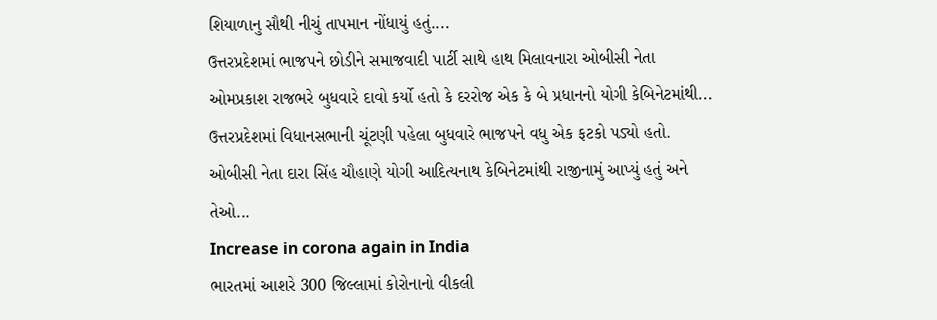શિયાળાનુ સૌથી નીચું તાપમાન નોંધાયું હતું....
ઉત્તરપ્રદેશમાં ભાજપને છોડીને સમાજવાદી પાર્ટી સાથે હાથ મિલાવનારા ઓબીસી નેતા ઓમપ્રકાશ રાજભરે બુધવારે દાવો કર્યો હતો કે દરરોજ એક કે બે પ્રધાનનો યોગી કેબિનેટમાંથી...
ઉત્તરપ્રદેશમાં વિધાનસભાની ચૂંટણી પહેલા બુધવારે ભાજપને વધુ એક ફટકો પડ્યો હતો. ઓબીસી નેતા દારા સિંહ ચૌહાણે યોગી આદિત્યનાથ કેબિનેટમાંથી રાજીનામું આપ્યું હતું અને તેઓ...
Increase in corona again in India
ભારતમાં આશરે 300 જિલ્લામાં કોરોનાનો વીકલી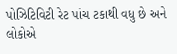પોઝિટિવિટી રેટ પાંચ ટકાથી વધુ છે અને લોકોએ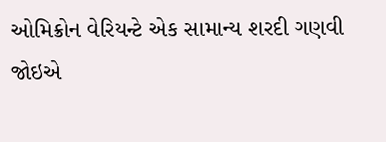ઓમિક્રોન વેરિયન્ટે એક સામાન્ય શરદી ગણવી જોઇએ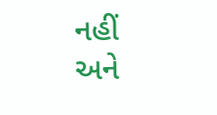નહીં અને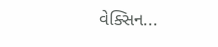વેક્સિન...